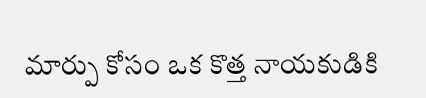మార్పు కోసం ఒక కొత్త నాయకుడికి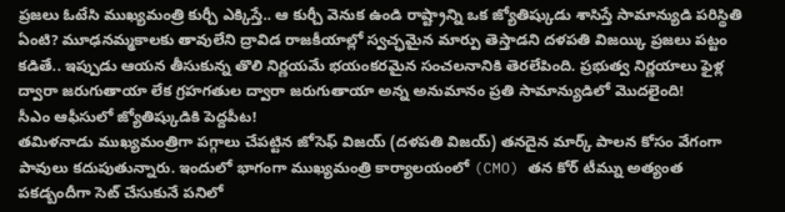ప్రజలు ఓటేసి ముఖ్యమంత్రి కుర్చీ ఎక్కిస్తే.. ఆ కుర్చీ వెనుక ఉండి రాష్ట్రాన్ని ఒక జ్యోతిష్కుడు శాసిస్తే సామాన్యుడి పరిస్థితి ఏంటి? మూఢనమ్మకాలకు తావులేని ద్రావిడ రాజకీయాల్లో స్వచ్ఛమైన మార్పు తెస్తాడని దళపతి విజయ్కి ప్రజలు పట్టం కడితే.. ఇప్పుడు ఆయన తీసుకున్న తొలి నిర్ణయమే భయంకరమైన సంచలనానికి తెరలేపింది. ప్రభుత్వ నిర్ణయాలు ఫైళ్ల ద్వారా జరుగుతాయా లేక గ్రహగతుల ద్వారా జరుగుతాయా అన్న అనుమానం ప్రతి సామాన్యుడిలో మొదలైంది!
సీఎం ఆఫీసులో జ్యోతిష్కుడికి పెద్దపీట!
తమిళనాడు ముఖ్యమంత్రిగా పగ్గాలు చేపట్టిన జోసెఫ్ విజయ్ (దళపతి విజయ్) తనదైన మార్క్ పాలన కోసం వేగంగా పావులు కదుపుతున్నారు. ఇందులో భాగంగా ముఖ్యమంత్రి కార్యాలయంలో (CMO) తన కోర్ టీమ్ను అత్యంత పకడ్బందీగా సెట్ చేసుకునే పనిలో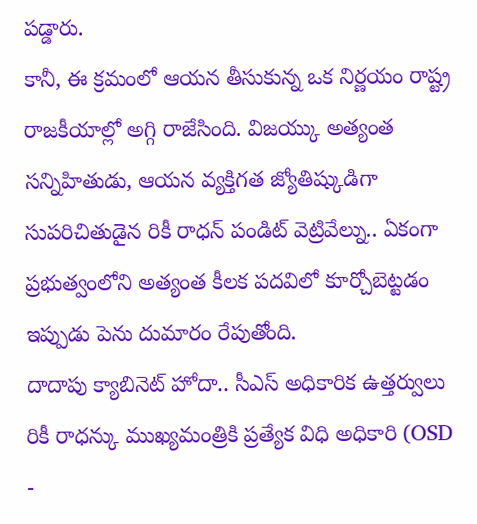పడ్డారు.
కానీ, ఈ క్రమంలో ఆయన తీసుకున్న ఒక నిర్ణయం రాష్ట్ర రాజకీయాల్లో అగ్గి రాజేసింది. విజయ్కు అత్యంత సన్నిహితుడు, ఆయన వ్యక్తిగత జ్యోతిష్కుడిగా సుపరిచితుడైన రికీ రాధన్ పండిట్ వెట్రివేల్ను.. ఏకంగా ప్రభుత్వంలోని అత్యంత కీలక పదవిలో కూర్చోబెట్టడం ఇప్పుడు పెను దుమారం రేపుతోంది.
దాదాపు క్యాబినెట్ హోదా.. సీఎస్ అధికారిక ఉత్తర్వులు
రికీ రాధన్కు ముఖ్యమంత్రికి ప్రత్యేక విధి అధికారి (OSD -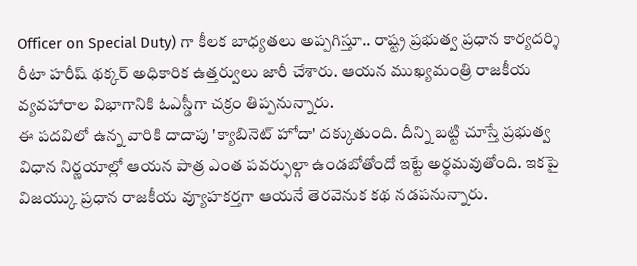Officer on Special Duty) గా కీలక బాధ్యతలు అప్పగిస్తూ.. రాష్ట్ర ప్రభుత్వ ప్రధాన కార్యదర్శి రీటా హరీష్ థక్కర్ అధికారిక ఉత్తర్వులు జారీ చేశారు. ఆయన ముఖ్యమంత్రి రాజకీయ వ్యవహారాల విభాగానికి ఓఎస్డీగా చక్రం తిప్పనున్నారు.
ఈ పదవిలో ఉన్న వారికి దాదాపు 'క్యాబినెట్ హోదా' దక్కుతుంది. దీన్ని బట్టి చూస్తే ప్రభుత్వ విధాన నిర్ణయాల్లో ఆయన పాత్ర ఎంత పవర్ఫుల్గా ఉండబోతోందో ఇట్టే అర్థమవుతోంది. ఇకపై విజయ్కు ప్రధాన రాజకీయ వ్యూహకర్తగా ఆయనే తెరవెనుక కథ నడపనున్నారు.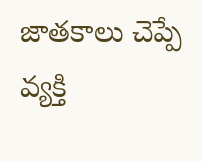జాతకాలు చెప్పే వ్యక్తి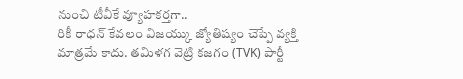నుంచి టీవీకే వ్యూహకర్తగా..
రికీ రాధన్ కేవలం విజయ్కు జ్యోతిష్యం చెప్పే వ్యక్తి మాత్రమే కాదు. తమిళగ వెట్రి కజగం (TVK) పార్టీ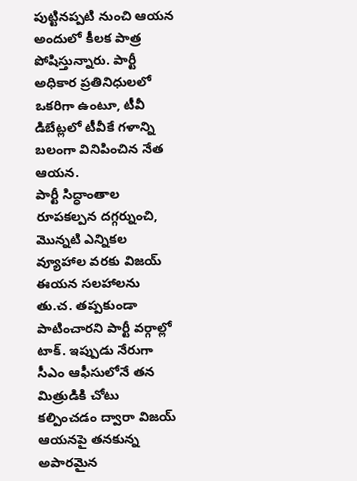పుట్టినప్పటి నుంచి ఆయన అందులో కీలక పాత్ర పోషిస్తున్నారు. పార్టీ అధికార ప్రతినిధులలో ఒకరిగా ఉంటూ, టీవీ డిబేట్లలో టీవీకే గళాన్ని బలంగా వినిపించిన నేత ఆయన.
పార్టీ సిద్ధాంతాల రూపకల్పన దగ్గర్నుంచి, మొన్నటి ఎన్నికల వ్యూహాల వరకు విజయ్ ఈయన సలహాలను తు.చ. తప్పకుండా పాటించారని పార్టీ వర్గాల్లో టాక్. ఇప్పుడు నేరుగా సీఎం ఆఫీసులోనే తన మిత్రుడికి చోటు కల్పించడం ద్వారా విజయ్ ఆయనపై తనకున్న అపారమైన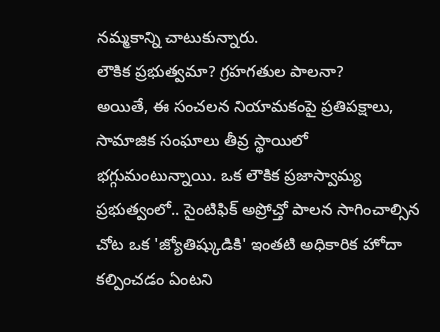నమ్మకాన్ని చాటుకున్నారు.
లౌకిక ప్రభుత్వమా? గ్రహగతుల పాలనా?
అయితే, ఈ సంచలన నియామకంపై ప్రతిపక్షాలు, సామాజిక సంఘాలు తీవ్ర స్థాయిలో భగ్గుమంటున్నాయి. ఒక లౌకిక ప్రజాస్వామ్య ప్రభుత్వంలో.. సైంటిఫిక్ అప్రోచ్తో పాలన సాగించాల్సిన చోట ఒక 'జ్యోతిష్కుడికి' ఇంతటి అధికారిక హోదా కల్పించడం ఏంటని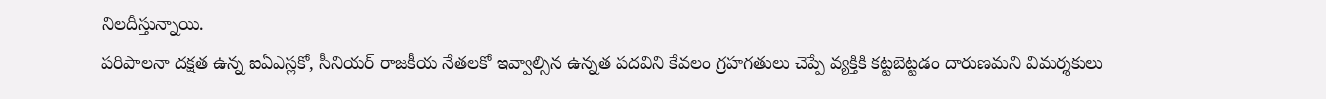నిలదీస్తున్నాయి.
పరిపాలనా దక్షత ఉన్న ఐఏఎస్లకో, సీనియర్ రాజకీయ నేతలకో ఇవ్వాల్సిన ఉన్నత పదవిని కేవలం గ్రహగతులు చెప్పే వ్యక్తికి కట్టబెట్టడం దారుణమని విమర్శకులు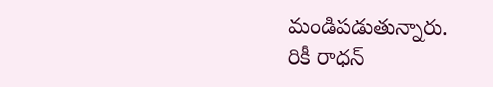మండిపడుతున్నారు.
రికీ రాధన్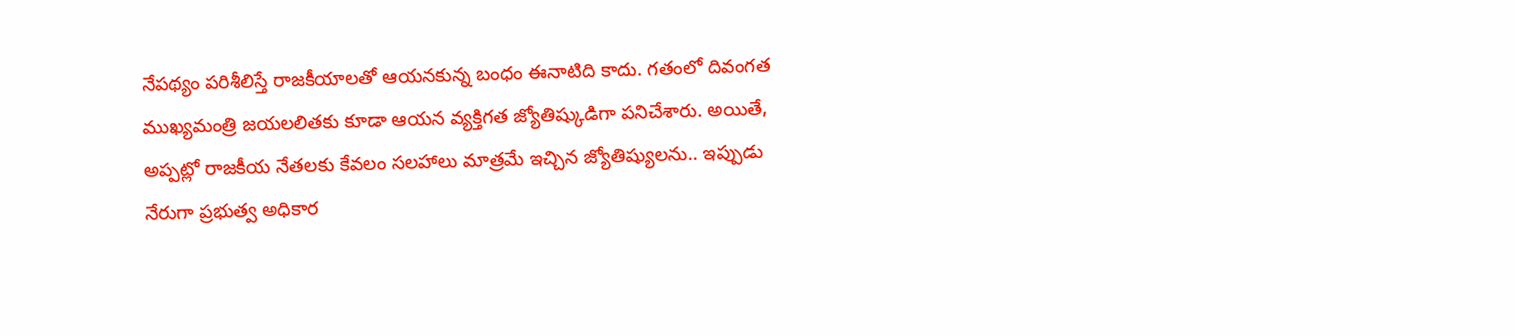నేపథ్యం పరిశీలిస్తే రాజకీయాలతో ఆయనకున్న బంధం ఈనాటిది కాదు. గతంలో దివంగత ముఖ్యమంత్రి జయలలితకు కూడా ఆయన వ్యక్తిగత జ్యోతిష్కుడిగా పనిచేశారు. అయితే, అప్పట్లో రాజకీయ నేతలకు కేవలం సలహాలు మాత్రమే ఇచ్చిన జ్యోతిష్యులను.. ఇప్పుడు నేరుగా ప్రభుత్వ అధికార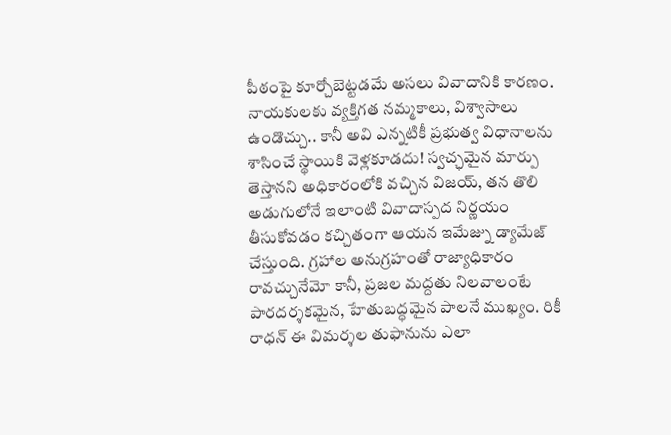పీఠంపై కూర్చోబెట్టడమే అసలు వివాదానికి కారణం.
నాయకులకు వ్యక్తిగత నమ్మకాలు, విశ్వాసాలు ఉండొచ్చు.. కానీ అవి ఎన్నటికీ ప్రభుత్వ విధానాలను శాసించే స్థాయికి వెళ్లకూడదు! స్వచ్ఛమైన మార్పు తెస్తానని అధికారంలోకి వచ్చిన విజయ్, తన తొలి అడుగులోనే ఇలాంటి వివాదాస్పద నిర్ణయం తీసుకోవడం కచ్చితంగా ఆయన ఇమేజ్ను డ్యామేజ్ చేస్తుంది. గ్రహాల అనుగ్రహంతో రాజ్యాధికారం రావచ్చునేమో కానీ, ప్రజల మద్దతు నిలవాలంటే పారదర్శకమైన, హేతుబద్ధమైన పాలనే ముఖ్యం. రికీ రాధన్ ఈ విమర్శల తుఫానును ఎలా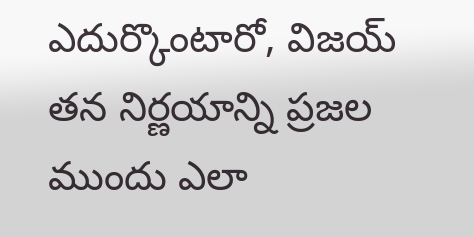ఎదుర్కొంటారో, విజయ్ తన నిర్ణయాన్ని ప్రజల ముందు ఎలా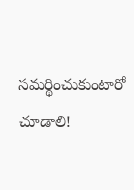సమర్థించుకుంటారో చూడాలి!